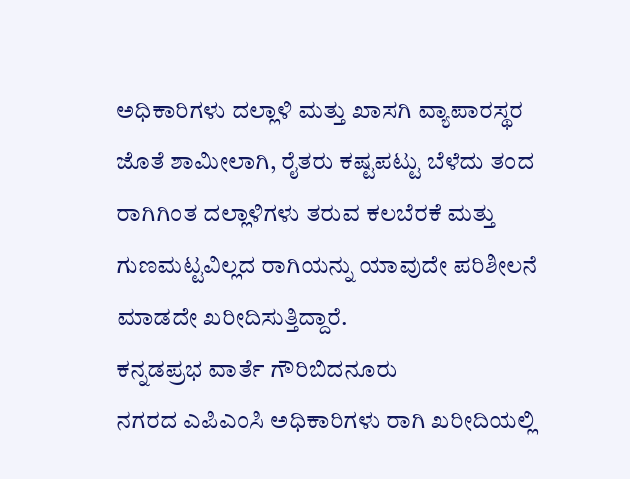ಅಧಿಕಾರಿಗಳು ದಲ್ಲಾಳಿ ಮತ್ತು ಖಾಸಗಿ ವ್ಯಾಪಾರಸ್ಥರ ಜೊತೆ ಶಾಮೀಲಾಗಿ, ರೈತರು ಕಷ್ಟಪಟ್ಟು ಬೆಳೆದು ತಂದ ರಾಗಿಗಿಂತ ದಲ್ಲಾಳಿಗಳು ತರುವ ಕಲಬೆರಕೆ ಮತ್ತು ಗುಣಮಟ್ಟವಿಲ್ಲದ ರಾಗಿಯನ್ನು ಯಾವುದೇ ಪರಿಶೀಲನೆ ಮಾಡದೇ ಖರೀದಿಸುತ್ತಿದ್ದಾರೆ.
ಕನ್ನಡಪ್ರಭ ವಾರ್ತೆ ಗೌರಿಬಿದನೂರು
ನಗರದ ಎಪಿಎಂಸಿ ಅಧಿಕಾರಿಗಳು ರಾಗಿ ಖರೀದಿಯಲ್ಲಿ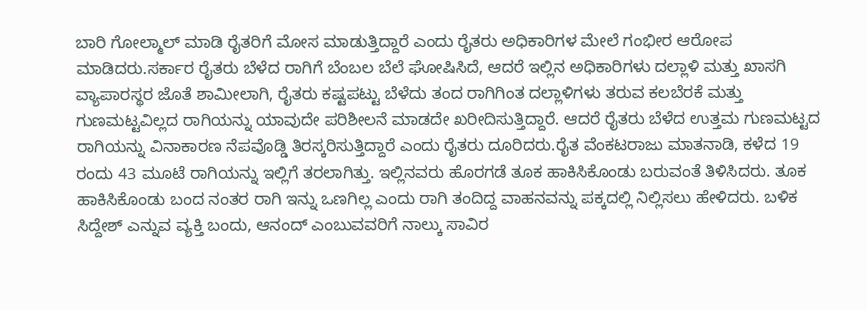ಬಾರಿ ಗೋಲ್ಮಾಲ್ ಮಾಡಿ ರೈತರಿಗೆ ಮೋಸ ಮಾಡುತ್ತಿದ್ದಾರೆ ಎಂದು ರೈತರು ಅಧಿಕಾರಿಗಳ ಮೇಲೆ ಗಂಭೀರ ಆರೋಪ ಮಾಡಿದರು.ಸರ್ಕಾರ ರೈತರು ಬೆಳೆದ ರಾಗಿಗೆ ಬೆಂಬಲ ಬೆಲೆ ಘೋಷಿಸಿದೆ, ಆದರೆ ಇಲ್ಲಿನ ಅಧಿಕಾರಿಗಳು ದಲ್ಲಾಳಿ ಮತ್ತು ಖಾಸಗಿ ವ್ಯಾಪಾರಸ್ಥರ ಜೊತೆ ಶಾಮೀಲಾಗಿ, ರೈತರು ಕಷ್ಟಪಟ್ಟು ಬೆಳೆದು ತಂದ ರಾಗಿಗಿಂತ ದಲ್ಲಾಳಿಗಳು ತರುವ ಕಲಬೆರಕೆ ಮತ್ತು ಗುಣಮಟ್ಟವಿಲ್ಲದ ರಾಗಿಯನ್ನು ಯಾವುದೇ ಪರಿಶೀಲನೆ ಮಾಡದೇ ಖರೀದಿಸುತ್ತಿದ್ದಾರೆ. ಆದರೆ ರೈತರು ಬೆಳೆದ ಉತ್ತಮ ಗುಣಮಟ್ಟದ ರಾಗಿಯನ್ನು ವಿನಾಕಾರಣ ನೆಪವೊಡ್ಡಿ ತಿರಸ್ಕರಿಸುತ್ತಿದ್ದಾರೆ ಎಂದು ರೈತರು ದೂರಿದರು.ರೈತ ವೆಂಕಟರಾಜು ಮಾತನಾಡಿ, ಕಳೆದ 19 ರಂದು 43 ಮೂಟೆ ರಾಗಿಯನ್ನು ಇಲ್ಲಿಗೆ ತರಲಾಗಿತ್ತು. ಇಲ್ಲಿನವರು ಹೊರಗಡೆ ತೂಕ ಹಾಕಿಸಿಕೊಂಡು ಬರುವಂತೆ ತಿಳಿಸಿದರು. ತೂಕ ಹಾಕಿಸಿಕೊಂಡು ಬಂದ ನಂತರ ರಾಗಿ ಇನ್ನು ಒಣಗಿಲ್ಲ ಎಂದು ರಾಗಿ ತಂದಿದ್ದ ವಾಹನವನ್ನು ಪಕ್ಕದಲ್ಲಿ ನಿಲ್ಲಿಸಲು ಹೇಳಿದರು. ಬಳಿಕ ಸಿದ್ದೇಶ್ ಎನ್ನುವ ವ್ಯಕ್ತಿ ಬಂದು, ಆನಂದ್ ಎಂಬುವವರಿಗೆ ನಾಲ್ಕು ಸಾವಿರ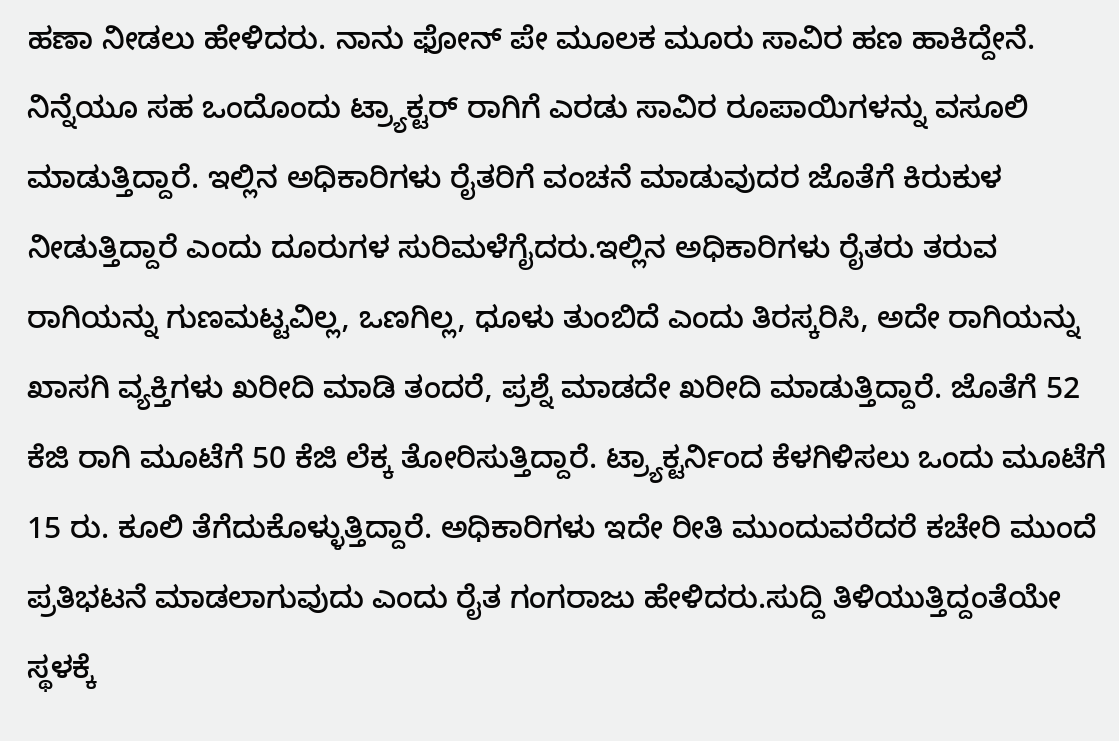ಹಣಾ ನೀಡಲು ಹೇಳಿದರು. ನಾನು ಫೋನ್ ಪೇ ಮೂಲಕ ಮೂರು ಸಾವಿರ ಹಣ ಹಾಕಿದ್ದೇನೆ. ನಿನ್ನೆಯೂ ಸಹ ಒಂದೊಂದು ಟ್ರ್ಯಾಕ್ಟರ್ ರಾಗಿಗೆ ಎರಡು ಸಾವಿರ ರೂಪಾಯಿಗಳನ್ನು ವಸೂಲಿ ಮಾಡುತ್ತಿದ್ದಾರೆ. ಇಲ್ಲಿನ ಅಧಿಕಾರಿಗಳು ರೈತರಿಗೆ ವಂಚನೆ ಮಾಡುವುದರ ಜೊತೆಗೆ ಕಿರುಕುಳ ನೀಡುತ್ತಿದ್ದಾರೆ ಎಂದು ದೂರುಗಳ ಸುರಿಮಳೆಗೈದರು.ಇಲ್ಲಿನ ಅಧಿಕಾರಿಗಳು ರೈತರು ತರುವ ರಾಗಿಯನ್ನು ಗುಣಮಟ್ಟವಿಲ್ಲ, ಒಣಗಿಲ್ಲ, ಧೂಳು ತುಂಬಿದೆ ಎಂದು ತಿರಸ್ಕರಿಸಿ, ಅದೇ ರಾಗಿಯನ್ನು ಖಾಸಗಿ ವ್ಯಕ್ತಿಗಳು ಖರೀದಿ ಮಾಡಿ ತಂದರೆ, ಪ್ರಶ್ನೆ ಮಾಡದೇ ಖರೀದಿ ಮಾಡುತ್ತಿದ್ದಾರೆ. ಜೊತೆಗೆ 52 ಕೆಜಿ ರಾಗಿ ಮೂಟೆಗೆ 50 ಕೆಜಿ ಲೆಕ್ಕ ತೋರಿಸುತ್ತಿದ್ದಾರೆ. ಟ್ರ್ಯಾಕ್ಟರ್ನಿಂದ ಕೆಳಗಿಳಿಸಲು ಒಂದು ಮೂಟೆಗೆ 15 ರು. ಕೂಲಿ ತೆಗೆದುಕೊಳ್ಳುತ್ತಿದ್ದಾರೆ. ಅಧಿಕಾರಿಗಳು ಇದೇ ರೀತಿ ಮುಂದುವರೆದರೆ ಕಚೇರಿ ಮುಂದೆ ಪ್ರತಿಭಟನೆ ಮಾಡಲಾಗುವುದು ಎಂದು ರೈತ ಗಂಗರಾಜು ಹೇಳಿದರು.ಸುದ್ದಿ ತಿಳಿಯುತ್ತಿದ್ದಂತೆಯೇ ಸ್ಥಳಕ್ಕೆ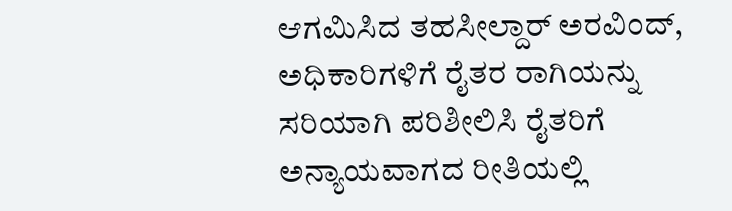ಆಗಮಿಸಿದ ತಹಸೀಲ್ದಾರ್ ಅರವಿಂದ್, ಅಧಿಕಾರಿಗಳಿಗೆ ರೈತರ ರಾಗಿಯನ್ನು ಸರಿಯಾಗಿ ಪರಿಶೀಲಿಸಿ ರೈತರಿಗೆ ಅನ್ಯಾಯವಾಗದ ರೀತಿಯಲ್ಲಿ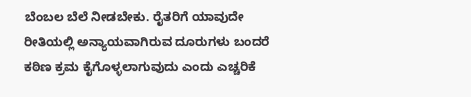ಬೆಂಬಲ ಬೆಲೆ ನೀಡಬೇಕು. ರೈತರಿಗೆ ಯಾವುದೇ ರೀತಿಯಲ್ಲಿ ಅನ್ಯಾಯವಾಗಿರುವ ದೂರುಗಳು ಬಂದರೆ ಕಠಿಣ ಕ್ರಮ ಕೈಗೊಳ್ಳಲಾಗುವುದು ಎಂದು ಎಚ್ಚರಿಕೆ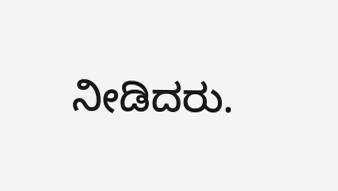ನೀಡಿದರು.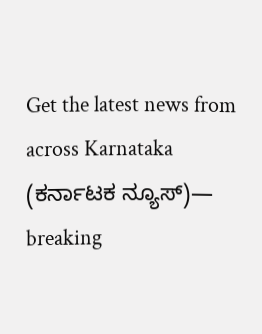Get the latest news from across Karnataka (ಕರ್ನಾಟಕ ನ್ಯೂಸ್)— breaking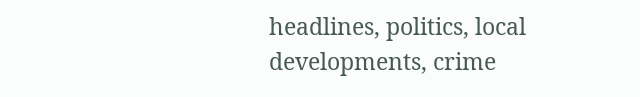headlines, politics, local developments, crime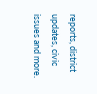reports, district updates, civic issues and more.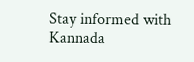Stay informed with Kannada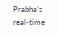Prabha’s real‑time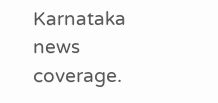Karnataka news coverage.